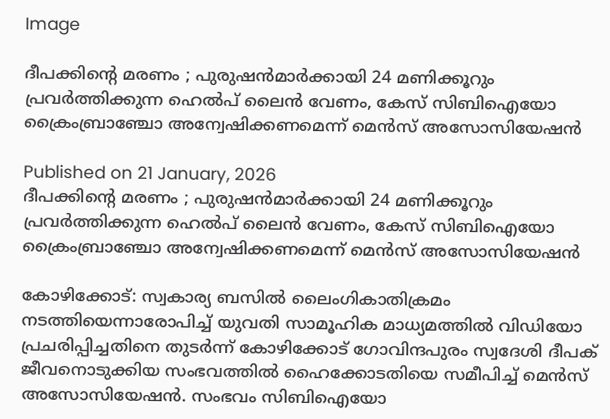Image

ദീപക്കിന്റെ മരണം ; പുരുഷന്‍മാര്‍ക്കായി 24 മണിക്കൂറും പ്രവര്‍ത്തിക്കുന്ന ഹെൽപ് ലൈൻ വേണം, കേസ് സിബിഐയോ ക്രൈംബ്രാഞ്ചോ അന്വേഷിക്കണമെന്ന് മെന്‍സ് അസോസിയേഷന്‍

Published on 21 January, 2026
ദീപക്കിന്റെ മരണം ; പുരുഷന്‍മാര്‍ക്കായി 24 മണിക്കൂറും പ്രവര്‍ത്തിക്കുന്ന ഹെൽപ് ലൈൻ വേണം, കേസ് സിബിഐയോ ക്രൈംബ്രാഞ്ചോ അന്വേഷിക്കണമെന്ന് മെന്‍സ് അസോസിയേഷന്‍

കോഴിക്കോട്: സ്വകാര്യ ബസില്‍ ലൈംഗികാതിക്രമം നടത്തിയെന്നാരോപിച്ച് യുവതി സാമൂഹിക മാധ്യമത്തില്‍ വിഡിയോ പ്രചരിപ്പിച്ചതിനെ തുടര്‍ന്ന് കോഴിക്കോട് ഗോവിന്ദപുരം സ്വദേശി ദീപക് ജീവനൊടുക്കിയ സംഭവത്തില്‍ ഹൈക്കോടതിയെ സമീപിച്ച് മെന്‍സ് അസോസിയേഷന്‍. സംഭവം സിബിഐയോ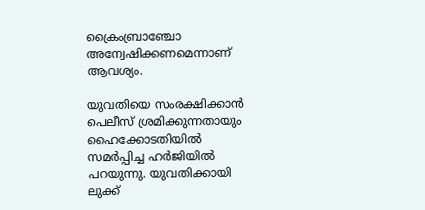ക്രൈംബ്രാഞ്ചോ അന്വേഷിക്കണമെന്നാണ് ആവശ്യം.

യുവതിയെ സംരക്ഷിക്കാന്‍ പെലീസ് ശ്രമിക്കുന്നതായും ഹൈക്കോടതിയില്‍ സമര്‍പ്പിച്ച ഹര്‍ജിയില്‍ പറയുന്നു. യുവതിക്കായി ലുക്ക്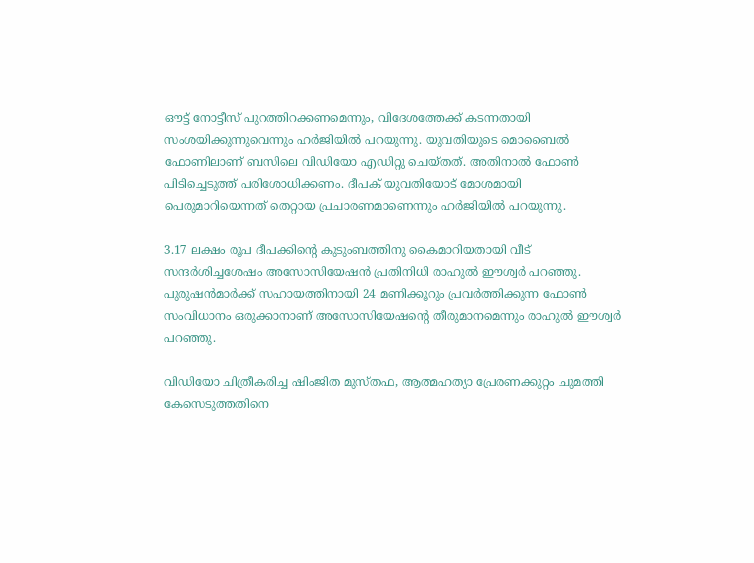ഔട്ട് നോട്ടീസ് പുറത്തിറക്കണമെന്നും, വിദേശത്തേക്ക് കടന്നതായി സംശയിക്കുന്നുവെന്നും ഹര്‍ജിയില്‍ പറയുന്നു. യുവതിയുടെ മൊബൈല്‍ ഫോണിലാണ് ബസിലെ വിഡിയോ എഡിറ്റു ചെയ്തത്. അതിനാല്‍ ഫോണ്‍ പിടിച്ചെടുത്ത് പരിശോധിക്കണം. ദീപക് യുവതിയോട് മോശമായി പെരുമാറിയെന്നത് തെറ്റായ പ്രചാരണമാണെന്നും ഹര്‍ജിയില്‍ പറയുന്നു.

3.17 ലക്ഷം രൂപ ദീപക്കിന്റെ കുടുംബത്തിനു കൈമാറിയതായി വീട് സന്ദര്‍ശിച്ചശേഷം അസോസിയേഷന്‍ പ്രതിനിധി രാഹുല്‍ ഈശ്വര്‍ പറഞ്ഞു. പുരുഷന്‍മാര്‍ക്ക് സഹായത്തിനായി 24 മണിക്കൂറും പ്രവര്‍ത്തിക്കുന്ന ഫോണ്‍ സംവിധാനം ഒരുക്കാനാണ് അസോസിയേഷന്റെ തീരുമാനമെന്നും രാഹുല്‍ ഈശ്വര്‍ പറഞ്ഞു.

വിഡിയോ ചിത്രീകരിച്ച ഷിംജിത മുസ്തഫ, ആത്മഹത്യാ പ്രേരണക്കുറ്റം ചുമത്തി കേസെടുത്തതിനെ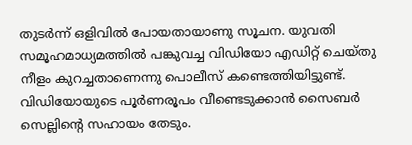തുടര്‍ന്ന് ഒളിവില്‍ പോയതായാണു സൂചന. യുവതി സമൂഹമാധ്യമത്തില്‍ പങ്കുവച്ച വിഡിയോ എഡിറ്റ് ചെയ്തു നീളം കുറച്ചതാണെന്നു പൊലീസ് കണ്ടെത്തിയിട്ടുണ്ട്. വിഡിയോയുടെ പൂര്‍ണരൂപം വീണ്ടെടുക്കാന്‍ സൈബര്‍ സെല്ലിന്റെ സഹായം തേടും.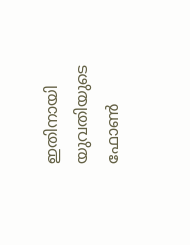ഇതിനായി യുവതിയുടെ ഫോണ്‍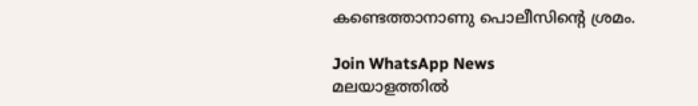കണ്ടെത്താനാണു പൊലീസിന്റെ ശ്രമം.

Join WhatsApp News
മലയാളത്തില്‍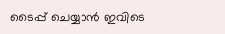ടൈപ്പ് ചെയ്യാന്‍ ഇവിടെ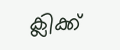ക്ലിക്ക്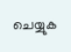ചെയ്യുക